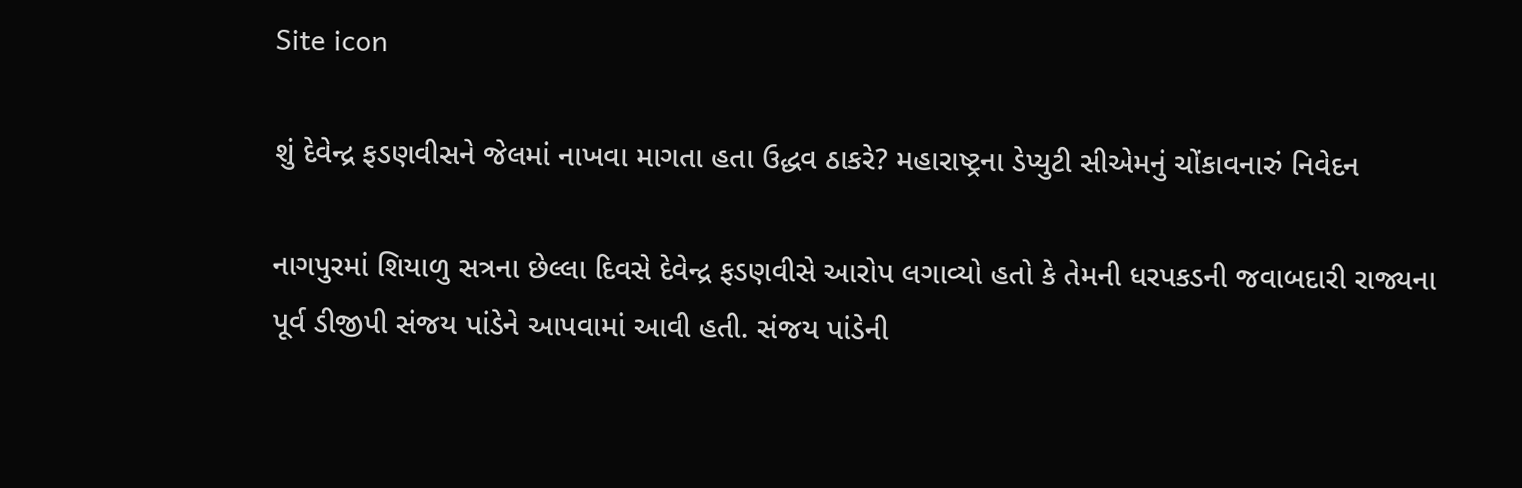Site icon

શું દેવેન્દ્ર ફડણવીસને જેલમાં નાખવા માગતા હતા ઉદ્ધવ ઠાકરે? મહારાષ્ટ્રના ડેપ્યુટી સીએમનું ચોંકાવનારું નિવેદન

નાગપુરમાં શિયાળુ સત્રના છેલ્લા દિવસે દેવેન્દ્ર ફડણવીસે આરોપ લગાવ્યો હતો કે તેમની ધરપકડની જવાબદારી રાજ્યના પૂર્વ ડીજીપી સંજય પાંડેને આપવામાં આવી હતી. સંજય પાંડેની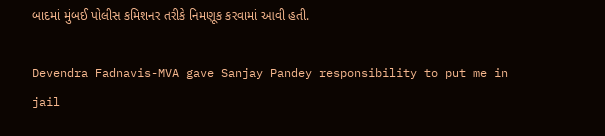બાદમાં મુંબઈ પોલીસ કમિશનર તરીકે નિમણૂક કરવામાં આવી હતી.

Devendra Fadnavis-MVA gave Sanjay Pandey responsibility to put me in jail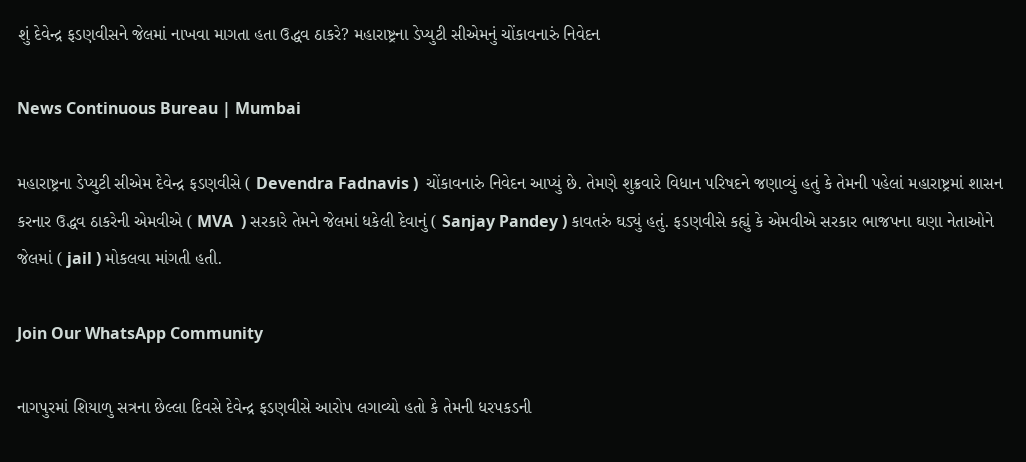શું દેવેન્દ્ર ફડણવીસને જેલમાં નાખવા માગતા હતા ઉદ્ધવ ઠાકરે? મહારાષ્ટ્રના ડેપ્યુટી સીએમનું ચોંકાવનારું નિવેદન

News Continuous Bureau | Mumbai

મહારાષ્ટ્રના ડેપ્યુટી સીએમ દેવેન્દ્ર ફડણવીસે ( Devendra Fadnavis )  ચોંકાવનારું નિવેદન આપ્યું છે. તેમણે શુક્રવારે વિધાન પરિષદને જણાવ્યું હતું કે તેમની પહેલાં મહારાષ્ટ્રમાં શાસન કરનાર ઉદ્ધવ ઠાકરેની એમવીએ ( MVA  ) સરકારે તેમને જેલમાં ધકેલી દેવાનું ( Sanjay Pandey ) કાવતરું ઘડ્યું હતું. ફડણવીસે કહ્યું કે એમવીએ સરકાર ભાજપના ઘણા નેતાઓને જેલમાં ( jail ) મોકલવા માંગતી હતી.

Join Our WhatsApp Community

નાગપુરમાં શિયાળુ સત્રના છેલ્લા દિવસે દેવેન્દ્ર ફડણવીસે આરોપ લગાવ્યો હતો કે તેમની ધરપકડની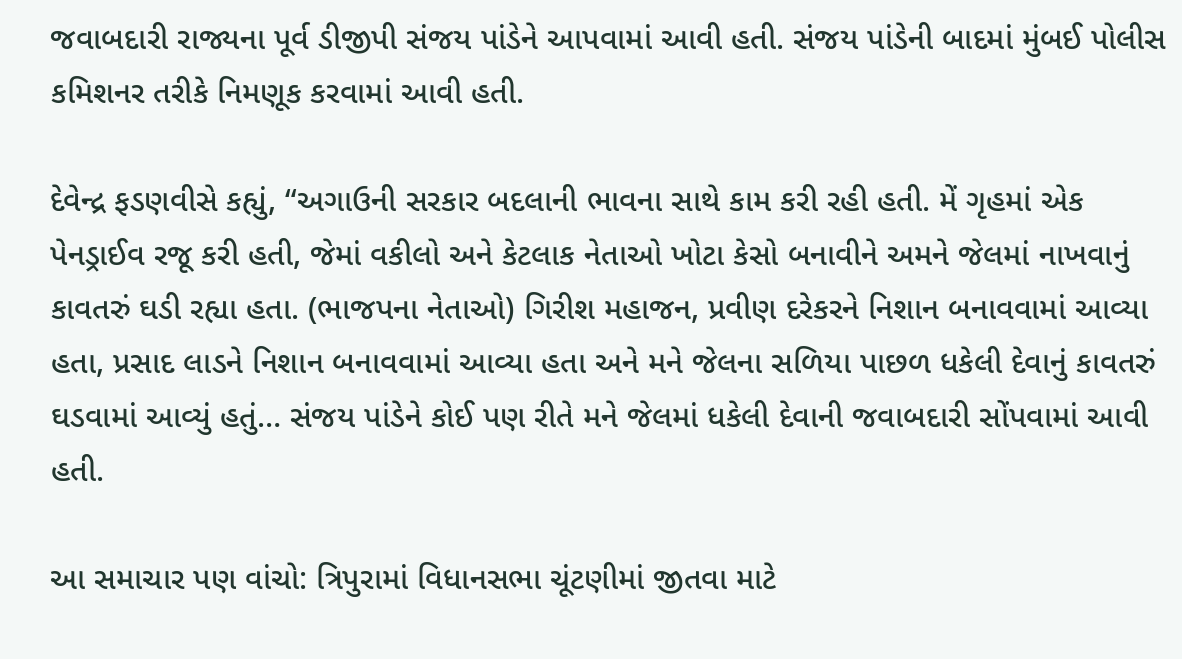જવાબદારી રાજ્યના પૂર્વ ડીજીપી સંજય પાંડેને આપવામાં આવી હતી. સંજય પાંડેની બાદમાં મુંબઈ પોલીસ કમિશનર તરીકે નિમણૂક કરવામાં આવી હતી.

દેવેન્દ્ર ફડણવીસે કહ્યું, “અગાઉની સરકાર બદલાની ભાવના સાથે કામ કરી રહી હતી. મેં ગૃહમાં એક પેનડ્રાઈવ રજૂ કરી હતી, જેમાં વકીલો અને કેટલાક નેતાઓ ખોટા કેસો બનાવીને અમને જેલમાં નાખવાનું કાવતરું ઘડી રહ્યા હતા. (ભાજપના નેતાઓ) ગિરીશ મહાજન, પ્રવીણ દરેકરને નિશાન બનાવવામાં આવ્યા હતા, પ્રસાદ લાડને નિશાન બનાવવામાં આવ્યા હતા અને મને જેલના સળિયા પાછળ ધકેલી દેવાનું કાવતરું ઘડવામાં આવ્યું હતું… સંજય પાંડેને કોઈ પણ રીતે મને જેલમાં ધકેલી દેવાની જવાબદારી સોંપવામાં આવી હતી.

આ સમાચાર પણ વાંચો: ત્રિપુરામાં વિધાનસભા ચૂંટણીમાં જીતવા માટે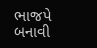ભાજપે બનાવી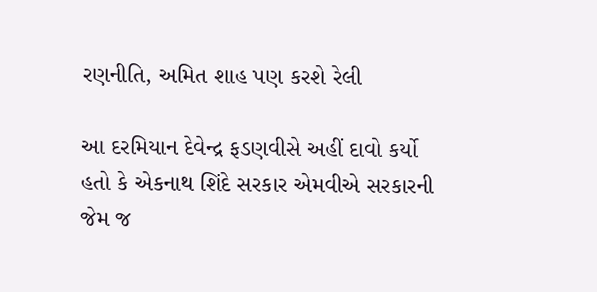રણનીતિ, અમિત શાહ પણ કરશે રેલી

આ દરમિયાન દેવેન્દ્ર ફડણવીસે અહીં દાવો કર્યો હતો કે એકનાથ શિંદે સરકાર એમવીએ સરકારની જેમ જ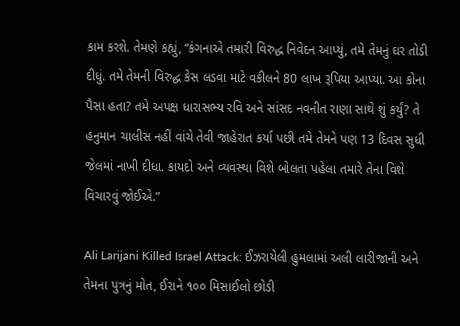કામ કરશે. તેમણે કહ્યું, “કંગનાએ તમારી વિરુદ્ધ નિવેદન આપ્યું, તમે તેમનું ઘર તોડી દીધું. તમે તેમની વિરુદ્ધ કેસ લડવા માટે વકીલને 80 લાખ રૂપિયા આપ્યા. આ કોના પૈસા હતા? તમે અપક્ષ ધારાસભ્ય રવિ અને સાંસદ નવનીત રાણા સાથે શું કર્યું? તે હનુમાન ચાલીસ નહીં વાંચે તેવી જાહેરાત કર્યા પછી તમે તેમને પણ 13 દિવસ સુધી જેલમાં નાખી દીધા. કાયદો અને વ્યવસ્થા વિશે બોલતા પહેલા તમારે તેના વિશે વિચારવું જોઈએ.”

Ali Larijani Killed Israel Attack: ઈઝરાયેલી હુમલામાં અલી લારીજાની અને તેમના પુત્રનું મોત, ઈરાને ૧૦૦ મિસાઈલો છોડી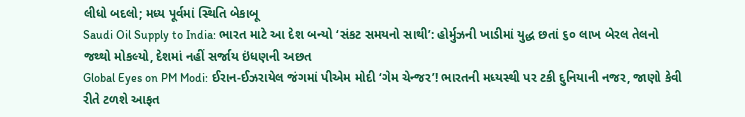લીધો બદલો; મધ્ય પૂર્વમાં સ્થિતિ બેકાબૂ
Saudi Oil Supply to India: ભારત માટે આ દેશ બન્યો ‘સંકટ સમયનો સાથી’: હોર્મુઝની ખાડીમાં યુદ્ધ છતાં ૬૦ લાખ બેરલ તેલનો જથ્થો મોકલ્યો, દેશમાં નહીં સર્જાય ઇંધણની અછત
Global Eyes on PM Modi: ઈરાન-ઈઝરાયેલ જંગમાં પીએમ મોદી ‘ગેમ ચેન્જર’! ભારતની મધ્યસ્થી પર ટકી દુનિયાની નજર, જાણો કેવી રીતે ટળશે આફત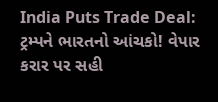India Puts Trade Deal: ટ્રમ્પને ભારતનો આંચકો! વેપાર કરાર પર સહી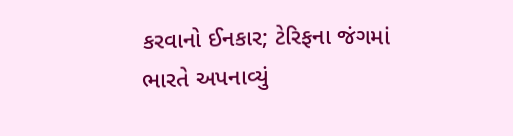કરવાનો ઈનકાર; ટેરિફના જંગમાં ભારતે અપનાવ્યું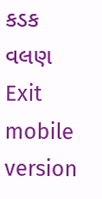કડક વલણ
Exit mobile version